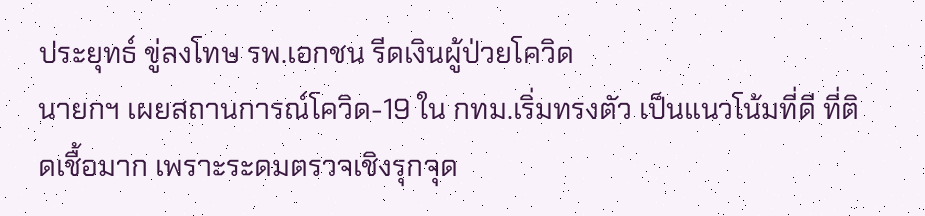ประยุทธ์ ขู่ลงโทษ รพ.เอกชน รีดเงินผู้ป่วยโควิด
นายกฯ เผยสถานการณ์โควิด-19 ใน กทม.เริ่มทรงตัว เป็นแนวโน้มที่ดี ที่ติดเชื้อมาก เพราะระดมตรวจเชิงรุกจุด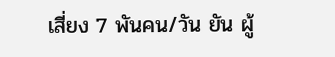เสี่ยง 7 พันคน/วัน ยัน ผู้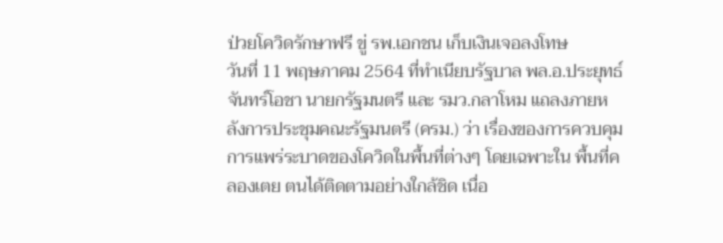ป่วยโควิดรักษาฟรี ขู่ รพ.เอกชน เก็บเงินเจอลงโทษ
วันที่ 11 พฤษภาคม 2564 ที่ทำเนียบรัฐบาล พล.อ.ประยุทธ์ จันทร์โอชา นายกรัฐมนตรี และ รมว.กลาโหม แถลงภายหลังการประชุมคณะรัฐมนตรี (ครม.) ว่า เรื่องของการควบคุมการแพร่ระบาดของโควิดในพื้นที่ต่างๆ โดยเฉพาะใน พื้นที่คลองเตย ตนได้ติดตามอย่างใกล้ชิด เนื่อ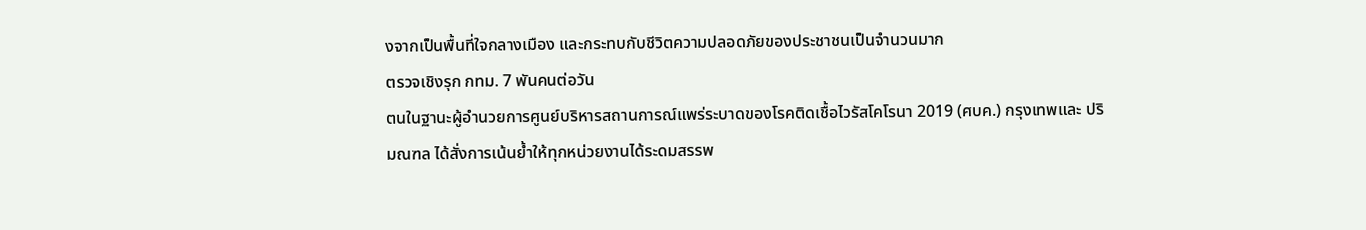งจากเป็นพื้นที่ใจกลางเมือง และกระทบกับชีวิตความปลอดภัยของประชาชนเป็นจำนวนมาก
ตรวจเชิงรุก กทม. 7 พันคนต่อวัน
ตนในฐานะผู้อำนวยการศูนย์บริหารสถานการณ์แพร่ระบาดของโรคติดเชื้อไวรัสโคโรนา 2019 (ศบค.) กรุงเทพและ ปริมณฑล ได้สั่งการเน้นย้ำให้ทุกหน่วยงานได้ระดมสรรพ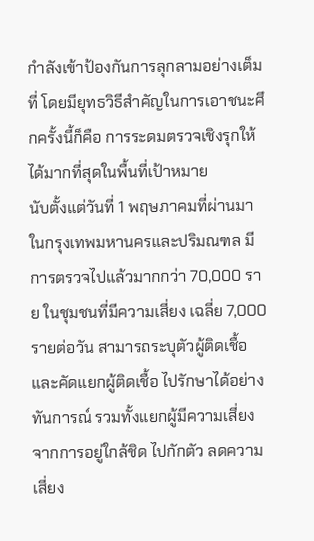กำลังเข้าป้องกันการลุกลามอย่างเต็มที่ โดยมียุทธวิธีสำคัญในการเอาชนะศึกครั้งนี้ก็คือ การระดมตรวจเชิงรุกให้ได้มากที่สุดในพื้นที่เป้าหมาย
นับตั้งแต่วันที่ 1 พฤษภาคมที่ผ่านมา ในกรุงเทพมหานครและปริมณฑล มีการตรวจไปแล้วมากกว่า 70,000 ราย ในชุมชนที่มีความเสี่ยง เฉลี่ย 7,000 รายต่อวัน สามารถระบุตัวผู้ติดเชื้อ และคัดแยกผู้ติดเชื้อ ไปรักษาได้อย่างทันการณ์ รวมทั้งแยกผู้มีความเสี่ยงจากการอยู่ใกล้ชิด ไปกักตัว ลดความเสี่ยง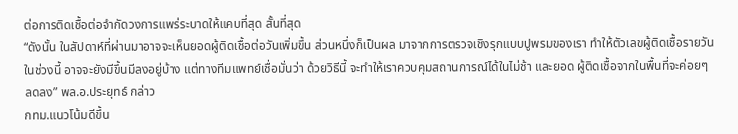ต่อการติดเชื้อต่อจำกัดวงการแพร่ระบาดให้แคบที่สุด สั้นที่สุด
“ดังนั้น ในสัปดาห์ที่ผ่านมาอาจจะเห็นยอดผู้ติดเชื้อต่อวันเพิ่มขึ้น ส่วนหนึ่งก็เป็นผล มาจากการตรวจเชิงรุกแบบปูพรมของเรา ทำให้ตัวเลขผู้ติดเชื้อรายวันในช่วงนี้ อาจจะยังมีขึ้นมีลงอยู่บ้าง แต่ทางทีมแพทย์เชื่อมั่นว่า ด้วยวิธีนี้ จะทำให้เราควบคุมสถานการณ์ได้ในไม่ช้า และยอด ผู้ติดเชื้อจากในพื้นที่จะค่อยๆ ลดลง” พล.อ.ประยุทธ์ กล่าว
กทม.แนวโน้มดีขึ้น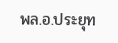พล.อ.ประยุท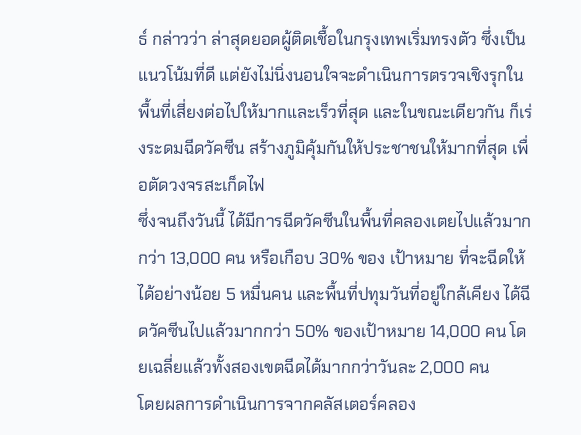ธ์ กล่าวว่า ล่าสุดยอดผู้ติดเชื้อในกรุงเทพเริ่มทรงตัว ซึ่งเป็นแนวโน้มที่ดี แต่ยังไม่นิ่งนอนใจจะดำเนินการตรวจเชิงรุกในพื้นที่เสี่ยงต่อไปให้มากและเร็วที่สุด และในขณะเดียวกัน ก็เร่งระดมฉีดวัคซีน สร้างภูมิคุ้มกันให้ประชาชนให้มากที่สุด เพื่อตัดวงจรสะเก็ดไฟ
ซึ่งจนถึงวันนี้ ได้มีการฉีดวัคซีนในพื้นที่คลองเตยไปแล้วมากกว่า 13,000 คน หรือเกือบ 30% ของ เป้าหมาย ที่จะฉีดให้ได้อย่างน้อย 5 หมื่นคน และพื้นที่ปทุมวันที่อยู่ใกล้เคียง ได้ฉีดวัคซีนไปแล้วมากกว่า 50% ของเป้าหมาย 14,000 คน โดยเฉลี่ยแล้วทั้งสองเขตฉีดได้มากกว่าวันละ 2,000 คน
โดยผลการดำเนินการจากคลัสเตอร์คลอง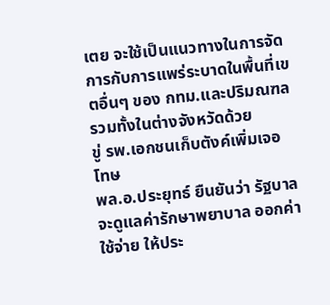เตย จะใช้เป็นแนวทางในการจัดการกับการแพร่ระบาดในพื้นที่เขตอื่นๆ ของ กทม.และปริมณฑล รวมทั้งในต่างจังหวัดด้วย
ขู่ รพ.เอกชนเก็บตังค์เพิ่มเจอโทษ
พล.อ.ประยุทธ์ ยืนยันว่า รัฐบาลจะดูแลค่ารักษาพยาบาล ออกค่าใช้จ่าย ให้ประ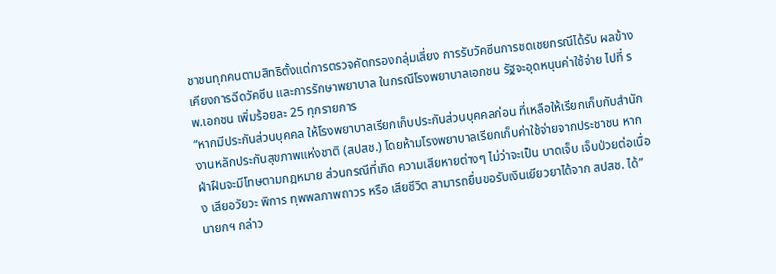ชาชนทุกคนตามสิทธิตั้งแต่การตรวจคัดกรองกลุ่มเสี่ยง การรับวัคซีนการชดเชยกรณีได้รับ ผลข้างเคียงการฉีดวัคซีน และการรักษาพยาบาล ในกรณีโรงพยาบาลเอกชน รัฐจะอุดหนุนค่าใช้จ่าย ไปที่ รพ.เอกชน เพิ่มร้อยละ 25 ทุกรายการ
“หากมีประกันส่วนบุคคล ให้โรงพยาบาลเรียกเก็บประกันส่วนบุคคลก่อน ที่เหลือให้เรียกเก็บกับสำนักงานหลักประกันสุขภาพแห่งชาติ (สปสช.) โดยห้ามโรงพยาบาลเรียกเก็บค่าใช้จ่ายจากประชาชน หากฝ่าฝืนจะมีโทษตามกฎหมาย ส่วนกรณีที่เกิด ความเสียหายต่างๆ ไม่ว่าจะเป็น บาดเจ็บ เจ็บป่วยต่อเนื่อง เสียอวัยวะ พิการ ทุพพลภาพถาวร หรือ เสียชีวิต สามารถยื่นขอรับเงินเยียวยาได้จาก สปสช. ได้” นายกฯ กล่าว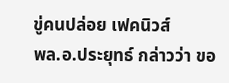ขู่คนปล่อย เฟคนิวส์
พล.อ.ประยุทธ์ กล่าวว่า ขอ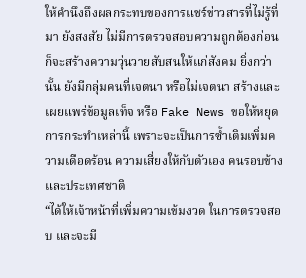ให้คำนึงถึงผลกระทบของการแชร์ข่าวสารที่ไม่รู้ที่มา ยังสงสัย ไม่มีการตรวจสอบความถูกต้องก่อน ก็จะสร้างความวุ่นวายสับสนให้แก่สังคม ยิ่งกว่านั้น ยังมีกลุ่มคนที่เจตนา หรือไม่เจตนา สร้างและเผยแพร่ข้อมูลเท็จ หรือ Fake News ขอให้หยุดการกระทำเหล่านี้ เพราะจะเป็นการซ้ำเติมเพิ่มความเดือดร้อน ความเสี่ยงให้กับตัวเอง คนรอบข้าง และประเทศชาติ
“ได้ให้เจ้าหน้าที่เพิ่มความเข้มงวด ในการตรวจสอบ และจะมี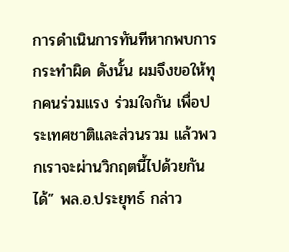การดำเนินการทันทีหากพบการกระทำผิด ดังนั้น ผมจึงขอให้ทุกคนร่วมแรง ร่วมใจกัน เพื่อประเทศชาติและส่วนรวม แล้วพวกเราจะผ่านวิกฤตนี้ไปด้วยกันได้” พล.อ.ประยุทธ์ กล่าว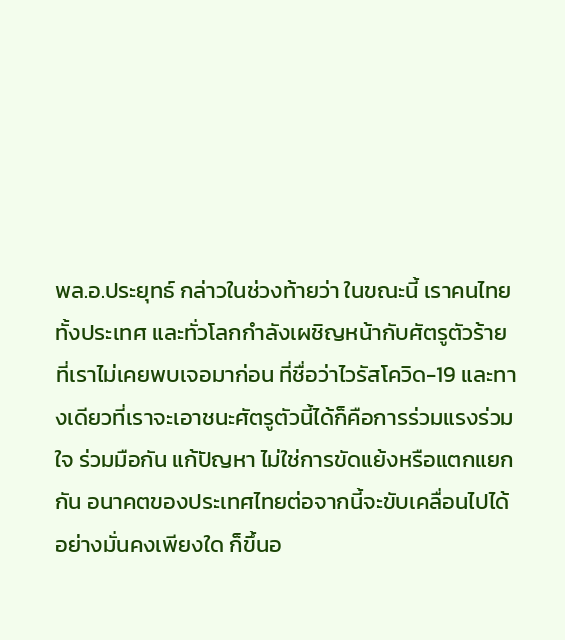พล.อ.ประยุทธ์ กล่าวในช่วงท้ายว่า ในขณะนี้ เราคนไทยทั้งประเทศ และทั่วโลกกำลังเผชิญหน้ากับศัตรูตัวร้ายที่เราไม่เคยพบเจอมาก่อน ที่ชื่อว่าไวรัสโควิด-19 และทางเดียวที่เราจะเอาชนะศัตรูตัวนี้ได้ก็คือการร่วมแรงร่วมใจ ร่วมมือกัน แก้ปัญหา ไม่ใช่การขัดแย้งหรือแตกแยกกัน อนาคตของประเทศไทยต่อจากนี้จะขับเคลื่อนไปได้ อย่างมั่นคงเพียงใด ก็ขึ้นอ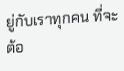ยู่กับเราทุกคน ที่จะต้อ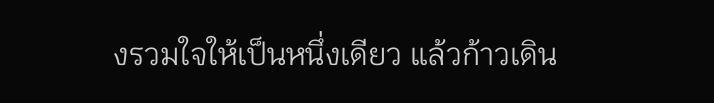งรวมใจให้เป็นหนึ่งเดียว แล้วก้าวเดิน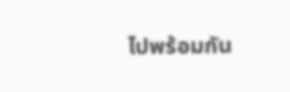ไปพร้อมกัน